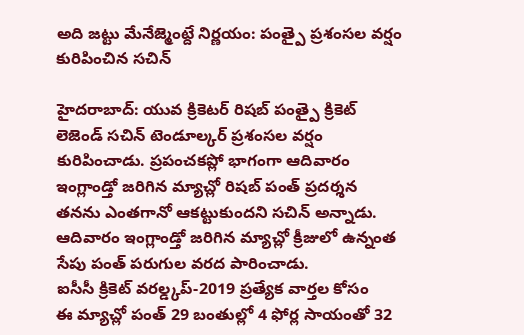అది జట్టు మేనేజ్మెంట్దే నిర్ణయం: పంత్పై ప్రశంసల వర్షం కురిపించిన సచిన్

హైదరాబాద్: యువ క్రికెటర్ రిషబ్ పంత్పై క్రికెట్ లెజెండ్ సచిన్ టెండూల్కర్ ప్రశంసల వర్షం కురిపించాడు. ప్రపంచకప్లో భాగంగా ఆదివారం ఇంగ్లాండ్తో జరిగిన మ్యాచ్లో రిషబ్ పంత్ ప్రదర్శన తనను ఎంతగానో ఆకట్టుకుందని సచిన్ అన్నాడు. ఆదివారం ఇంగ్లాండ్తో జరిగిన మ్యాచ్లో క్రీజులో ఉన్నంత సేపు పంత్ పరుగుల వరద పారించాడు.
ఐసీసీ క్రికెట్ వరల్డ్కప్-2019 ప్రత్యేక వార్తల కోసం
ఈ మ్యాచ్లో పంత్ 29 బంతుల్లో 4 ఫోర్ల సాయంతో 32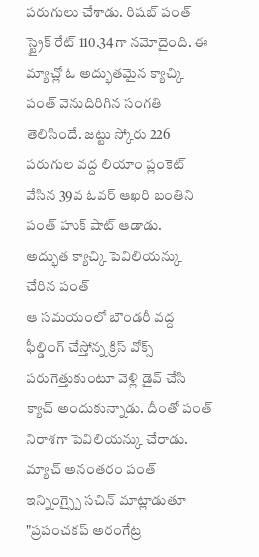పరుగులు చేశాడు. రిషబ్ పంత్ స్ట్రైక్ రేట్ 110.34గా నమోదైంది. ఈ మ్యాచ్లో ఓ అద్భుతమైన క్యాచ్కి పంత్ వెనుదిరిగిన సంగతి తెలిసిందే. జట్టు స్కోరు 226 పరుగుల వద్ద లియాం ప్లంకెట్ వేసిన 39వ ఓవర్ ఆఖరి బంతిని పంత్ హుక్ షాట్ ఆడాడు.
అద్భుత క్యాచ్కి పెవిలియన్కు చేరిన పంత్
ఆ సమయంలో బౌండరీ వద్ద ఫీల్డింగ్ చేస్తోన్న క్రిస్ వోక్స్ పరుగెత్తుకుంటూ వెళ్లి డైవ్ చేసి క్యాచ్ అందుకున్నాడు. దీంతో పంత్ నిరాశగా పెవిలియన్కు చేరాడు. మ్యాచ్ అనంతరం పంత్ ఇన్నింగ్స్పై సచిన్ మాట్లాడుతూ "ప్రపంచకప్ అరంగేట్ర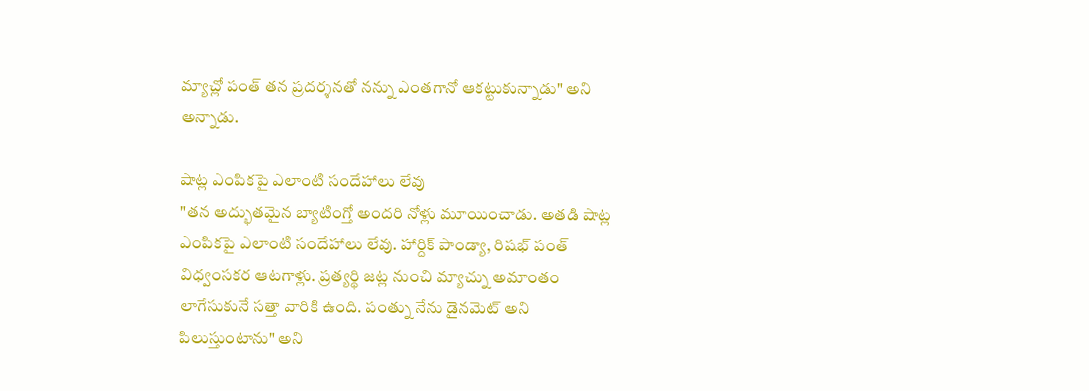మ్యాచ్లో పంత్ తన ప్రదర్శనతో నన్ను ఎంతగానో ఆకట్టుకున్నాడు" అని అన్నాడు.

షాట్ల ఎంపికపై ఎలాంటి సందేహాలు లేవు
"తన అద్భుతమైన బ్యాటింగ్తో అందరి నోళ్లు మూయించాడు. అతడి షాట్ల ఎంపికపై ఎలాంటి సందేహాలు లేవు. హార్దిక్ పాండ్యా, రిషభ్ పంత్ విధ్వంసకర ఆటగాళ్లు. ప్రత్యర్థి జట్ల నుంచి మ్యాచ్ను అమాంతం లాగేసుకునే సత్తా వారికి ఉంది. పంత్ను నేను డైనమెట్ అని పిలుస్తుంటాను" అని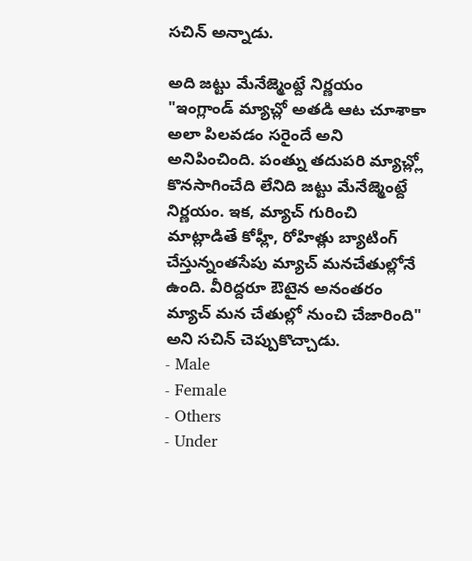సచిన్ అన్నాడు.

అది జట్టు మేనేజ్మెంట్దే నిర్ణయం
"ఇంగ్లాండ్ మ్యాచ్లో అతడి ఆట చూశాకా అలా పిలవడం సరైందే అని అనిపించింది. పంత్ను తదుపరి మ్యాచ్ల్లో కొనసాగించేది లేనిది జట్టు మేనేజ్మెంట్దే నిర్ణయం. ఇక, మ్యాచ్ గురించి మాట్లాడితే కోహ్లీ, రోహిత్లు బ్యాటింగ్ చేస్తున్నంతసేపు మ్యాచ్ మనచేతుల్లోనే ఉంది. వీరిద్దరూ ఔటైన అనంతరం మ్యాచ్ మన చేతుల్లో నుంచి చేజారింది" అని సచిన్ చెప్పుకొచ్చాడు.
- Male
- Female
- Others
- Under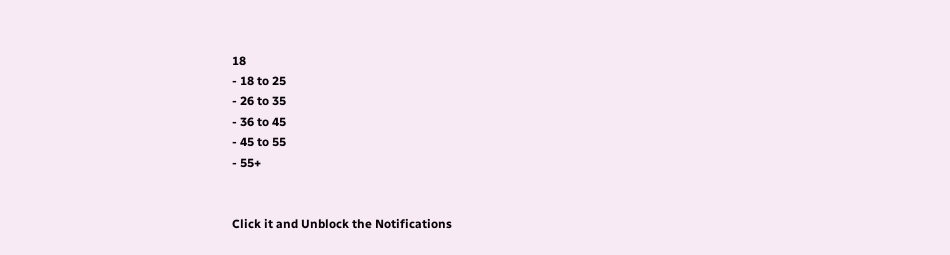18
- 18 to 25
- 26 to 35
- 36 to 45
- 45 to 55
- 55+


Click it and Unblock the Notifications